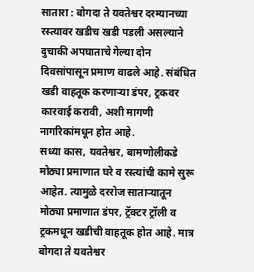सातारा : बोगदा ते यवतेश्वर दरम्यानच्या रस्त्यावर खडीच खडी पडली असल्याने दुचाकी अपघाताचे गेल्या दोन दिवसांपासून प्रमाण वाढले आहे. संबंधित खडी वाहतूक करणाऱ्या डंपर, ट्रकवर कारवाई करावी, अशी मागणी नागरिकांमधून होत आहे.
सध्या कास, यवतेश्वर, बामणोलीकडे मोठ्या प्रमाणात घरे व रस्त्यांची कामे सुरू आहेत. त्यामुळे दररोज साताऱ्यातून मोठ्या प्रमाणात डंपर, ट्रॅक्टर ट्रॉली व ट्रकमधून खडीची वाहतूक होत आहे. मात्र बोगदा ते यवतेश्वर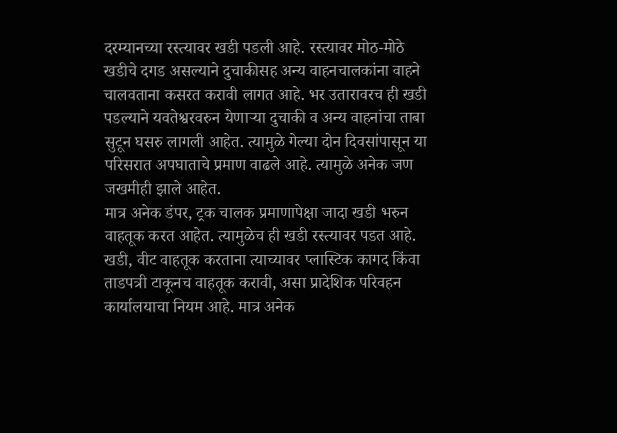दरम्यानच्या रस्त्यावर खडी पडली आहे. रस्त्यावर मोठ-मोठे खडीचे दगड असल्याने दुचाकीसह अन्य वाहनचालकांना वाहने चालवताना कसरत करावी लागत आहे. भर उतारावरच ही खडी पडल्याने यवतेश्वरवरुन येणाऱ्या दुचाकी व अन्य वाहनांचा ताबा सुटून घसरु लागली आहेत. त्यामुळे गेल्या दोन दिवसांपासून या परिसरात अपघाताचे प्रमाण वाढले आहे. त्यामुळे अनेक जण जखमीही झाले आहेत.
मात्र अनेक डंपर, ट्रक चालक प्रमाणापेक्षा जादा खडी भरुन वाहतूक करत आहेत. त्यामुळेच ही खडी रस्त्यावर पडत आहे. खडी, वीट वाहतूक करताना त्याच्यावर प्लास्टिक कागद किंवा ताडपत्री टाकूनच वाहतूक करावी, असा प्रादेशिक परिवहन कार्यालयाचा नियम आहे. मात्र अनेक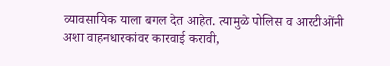व्यावसायिक याला बगल देत आहेत. त्यामुळे पोलिस व आरटीओंनी अशा वाहनधारकांवर कारवाई करावी,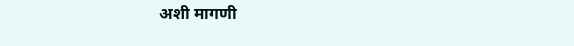अशी मागणी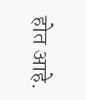होत आहे.